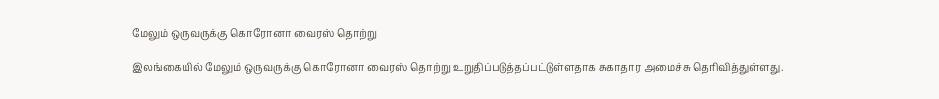மேலும் ஒருவருக்கு கொரோனா வைரஸ் தொற்று

இலங்கையில் மேலும் ஒருவருக்கு கொரோனா வைரஸ் தொற்று உறுதிப்படுத்தப்பட்டுள்ளதாக சுகாதார அமைச்சு தெரிவித்துள்ளது.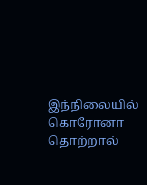இந்நிலையில் கொரோனா தொற்றால்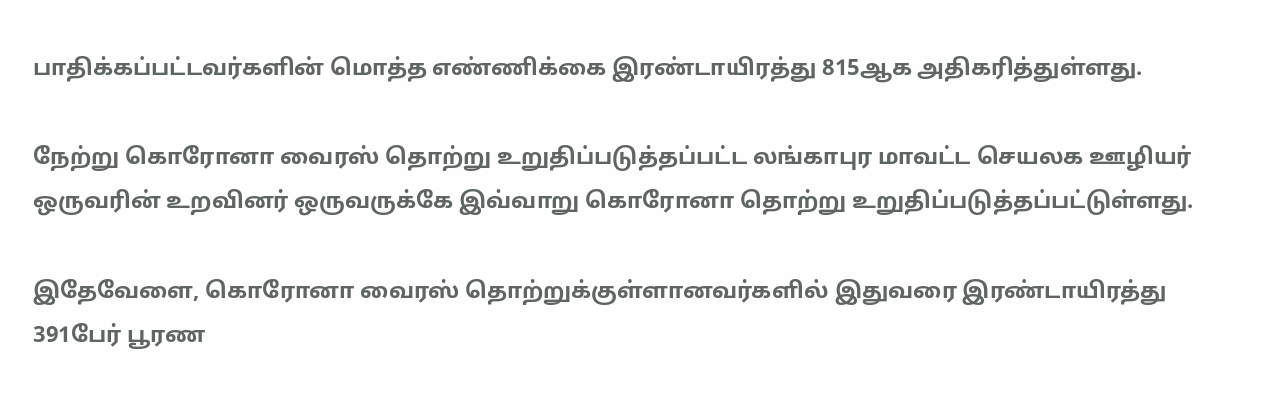பாதிக்கப்பட்டவர்களின் மொத்த எண்ணிக்கை இரண்டாயிரத்து 815ஆக அதிகரித்துள்ளது.

நேற்று கொரோனா வைரஸ் தொற்று உறுதிப்படுத்தப்பட்ட லங்காபுர மாவட்ட செயலக ஊழியர் ஒருவரின் உறவினர் ஒருவருக்கே இவ்வாறு கொரோனா தொற்று உறுதிப்படுத்தப்பட்டுள்ளது.

இதேவேளை, கொரோனா வைரஸ் தொற்றுக்குள்ளானவர்களில் இதுவரை இரண்டாயிரத்து 391பேர் பூரண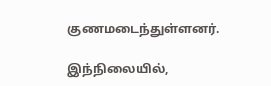குணமடைந்துள்ளனர்.

இந்நிலையில்,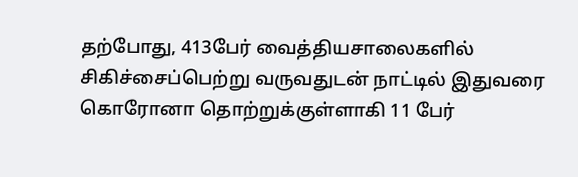தற்போது, 413பேர் வைத்தியசாலைகளில் சிகிச்சைப்பெற்று வருவதுடன் நாட்டில் இதுவரை கொரோனா தொற்றுக்குள்ளாகி 11 பேர்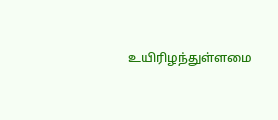உயிரிழந்துள்ளமை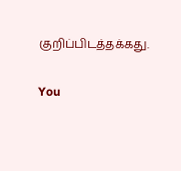குறிப்பிடத்தக்கது.

You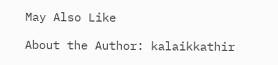May Also Like

About the Author: kalaikkathir